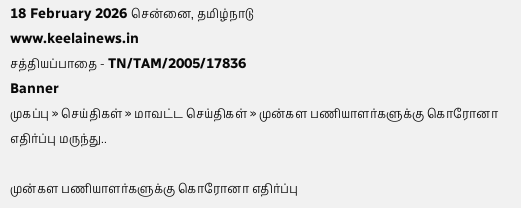18 February 2026 சென்னை, தமிழ்நாடு
www.keelainews.in
சத்தியப்பாதை - TN/TAM/2005/17836
Banner
முகப்பு » செய்திகள் » மாவட்ட செய்திகள் » முன்கள பணியாளர்களுக்கு கொரோனா எதிர்ப்பு மருந்து..

முன்கள பணியாளர்களுக்கு கொரோனா எதிர்ப்பு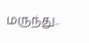மருந்து..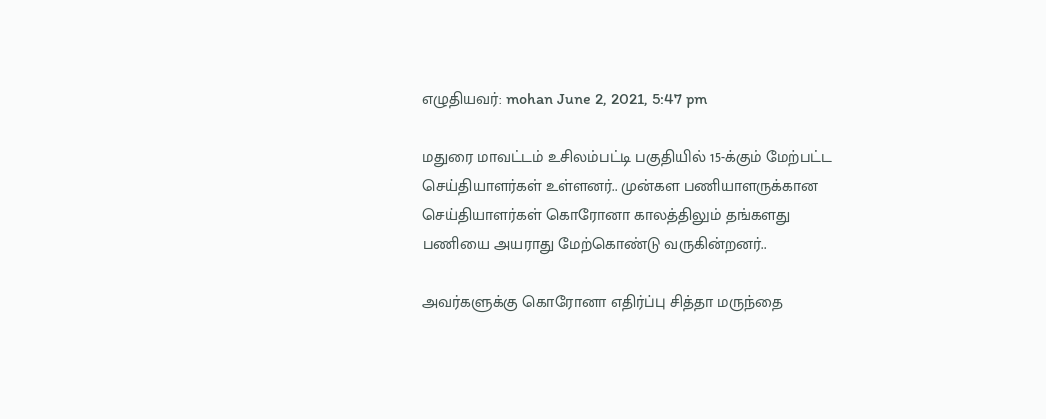எழுதியவர்: mohan June 2, 2021, 5:47 pm

மதுரை மாவட்டம் உசிலம்பட்டி பகுதியில் 15-க்கும் மேற்பட்ட செய்தியாளர்கள் உள்ளனர்.. முன்கள பணியாளருக்கான செய்தியாளர்கள் கொரோனா காலத்திலும் தங்களது பணியை அயராது மேற்கொண்டு வருகின்றனர்..

அவர்களுக்கு கொரோனா எதிர்ப்பு சித்தா மருந்தை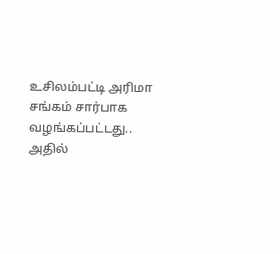உசிலம்பட்டி அரிமா சங்கம் சார்பாக வழங்கப்பட்டது.. அதில்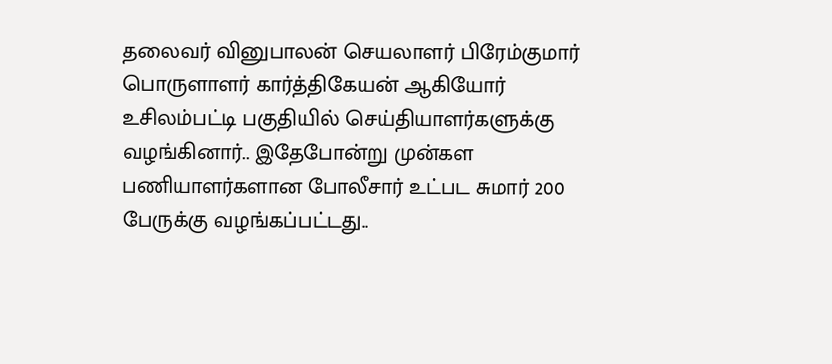தலைவர் வினுபாலன் செயலாளர் பிரேம்குமார் பொருளாளர் கார்த்திகேயன் ஆகியோர் உசிலம்பட்டி பகுதியில் செய்தியாளர்களுக்கு வழங்கினார்.. இதேபோன்று முன்கள பணியாளர்களான போலீசார் உட்பட சுமார் 200 பேருக்கு வழங்கப்பட்டது..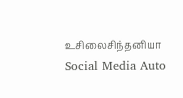உசிலைசிந்தனியா
Social Media Auto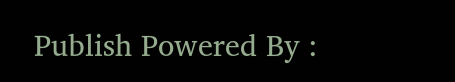Publish Powered By :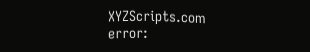XYZScripts.com
error: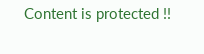Content is protected !!